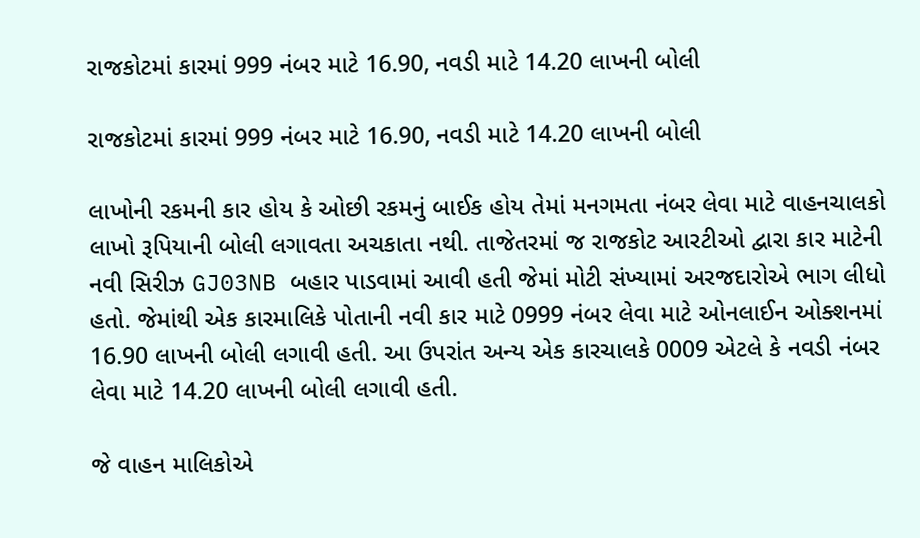રાજકોટમાં કારમાં 999 નંબર માટે 16.90, નવડી માટે 14.20 લાખની બોલી

રાજકોટમાં કારમાં 999 નંબર માટે 16.90, નવડી માટે 14.20 લાખની બોલી

લાખોની રકમની કાર હોય કે ઓછી રકમનું બાઈક હોય તેમાં મનગમતા નંબર લેવા માટે વાહનચાલકો લાખો રૂપિયાની બોલી લગાવતા અચકાતા નથી. તાજેતરમાં જ રાજકોટ આરટીઓ દ્વારા કાર માટેની નવી સિરીઝ GJ03NB બહાર પાડવામાં આવી હતી જેમાં મોટી સંખ્યામાં અરજદારોએ ભાગ લીધો હતો. જેમાંથી એક કારમાલિકે પોતાની નવી કાર માટે 0999 નંબર લેવા માટે ઓનલાઈન ઓક્શનમાં 16.90 લાખની બોલી લગાવી હતી. આ ઉપરાંત અન્ય એક કારચાલકે 0009 એટલે કે નવડી નંબર લેવા માટે 14.20 લાખની બોલી લગાવી હતી.

જે વાહન માલિકોએ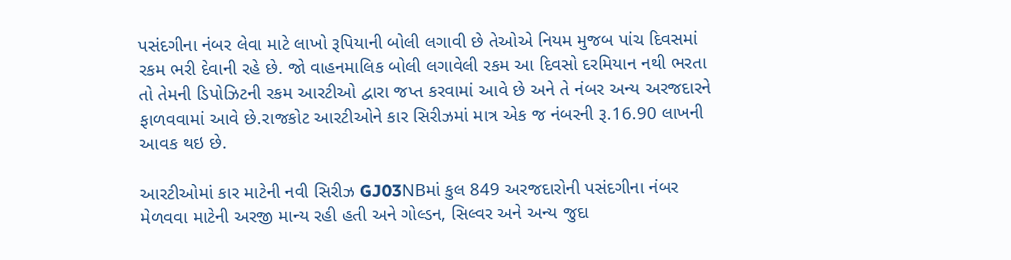પસંદગીના નંબર લેવા માટે લાખો રૂપિયાની બોલી લગાવી છે તેઓએ નિયમ મુજબ પાંચ દિવસમાં રકમ ભરી દેવાની રહે છે. જો વાહનમાલિક બોલી લગાવેલી રકમ આ દિવસો દરમિયાન નથી ભરતા તો તેમની ડિપોઝિટની રકમ આરટીઓ દ્વારા જપ્ત કરવામાં આવે છે અને તે નંબર અન્ય અરજદારને ફાળવવામાં આવે છે.રાજકોટ આરટીઓને કાર સિરીઝમાં માત્ર એક જ નંબરની રૂ.16.90 લાખની આવક થઇ છે.

આરટીઓમાં કાર માટેની નવી સિરીઝ GJ03NBમાં કુલ 849 અરજદારોની પસંદગીના નંબર મેળવવા માટેની અરજી માન્ય રહી હતી અને ગોલ્ડન, સિલ્વર અને અન્ય જુદા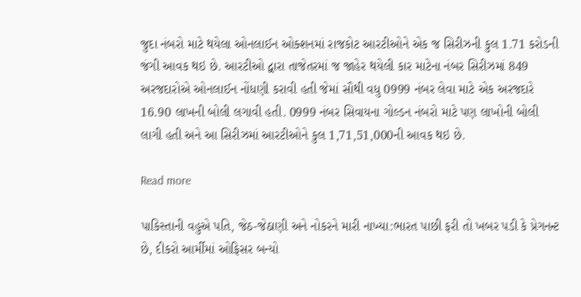જુદા નંબરો માટે થયેલા ઓનલાઈન ઓક્શનમાં રાજકોટ આરટીઓને એક જ સિરીઝની કુલ 1.71 કરોડની જંગી આવક થઇ છે. આરટીઓ દ્વારા તાજેતરમાં જ જાહેર થયેલી કાર માટેના નંબર સિરીઝમાં 849 અરજદારોએ ઓનલાઈન નોંધણી કરાવી હતી જેમાં સૌથી વધુ 0999 નંબર લેવા માટે એક અરજદારે 16.90 લાખની બોલી લગાવી હતી. 0999 નંબર સિવાયના ગોલ્ડન નંબરો માટે પણ લાખોની બોલી લાગી હતી અને આ સિરીઝમાં આરટીઓને કુલ 1,71,51,000ની આવક થઇ છે.

Read more

પાકિસ્તાની વહુએ પતિ, જેઠ-જેઠાણી અને નોકરને મારી નાખ્યા:ભારત પાછી ફરી તો ખબર પડી કે પ્રેગનન્ટ છે, દીકરો આર્મીમાં ઓફિસર બન્યો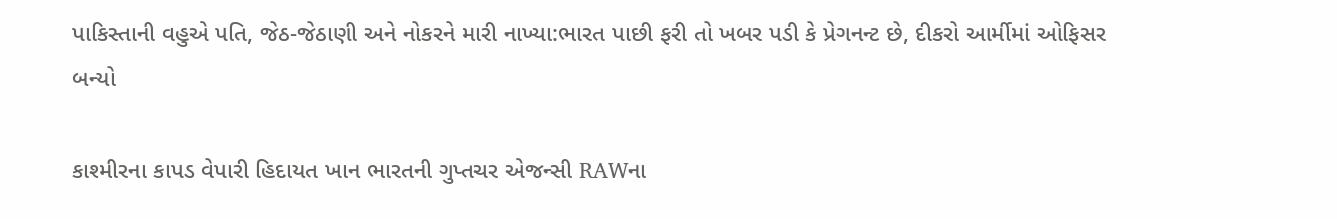પાકિસ્તાની વહુએ પતિ, જેઠ-જેઠાણી અને નોકરને મારી નાખ્યા:ભારત પાછી ફરી તો ખબર પડી કે પ્રેગનન્ટ છે, દીકરો આર્મીમાં ઓફિસર બન્યો

કાશ્મીરના કાપડ વેપારી હિદાયત ખાન ભારતની ગુપ્તચર એજન્સી RAWના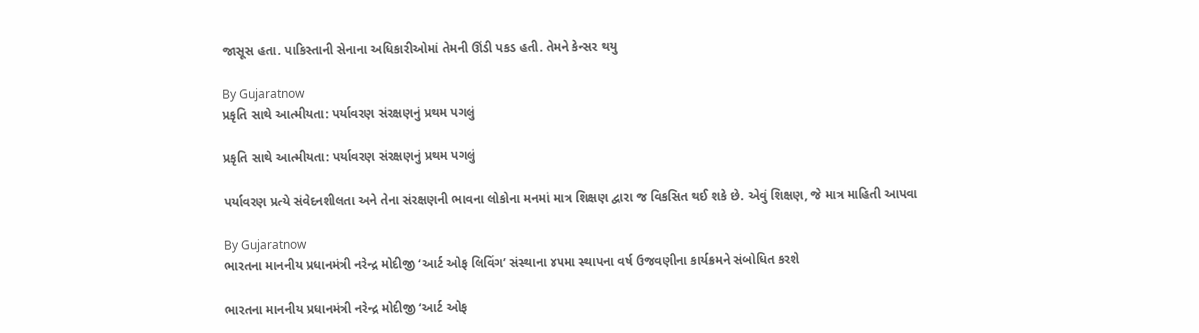જાસૂસ હતા. પાકિસ્તાની સેનાના અધિકારીઓમાં તેમની ઊંડી પકડ હતી. તેમને કેન્સર થયુ

By Gujaratnow
પ્રકૃતિ સાથે આત્મીયતા: પર્યાવરણ સંરક્ષણનું પ્રથમ પગલું

પ્રકૃતિ સાથે આત્મીયતા: પર્યાવરણ સંરક્ષણનું પ્રથમ પગલું

પર્યાવરણ પ્રત્યે સંવેદનશીલતા અને તેના સંરક્ષણની ભાવના લોકોના મનમાં માત્ર શિક્ષણ દ્વારા જ વિકસિત થઈ શકે છે. એવું શિક્ષણ, જે માત્ર માહિતી આપવા

By Gujaratnow
ભારતના માનનીય પ્રધાનમંત્રી નરેન્દ્ર મોદીજી ‘આર્ટ ઓફ લિવિંગ’ સંસ્થાના ૪૫મા સ્થાપના વર્ષ ઉજવણીના કાર્યક્રમને સંબોધિત કરશે

ભારતના માનનીય પ્રધાનમંત્રી નરેન્દ્ર મોદીજી ‘આર્ટ ઓફ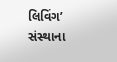લિવિંગ’ સંસ્થાના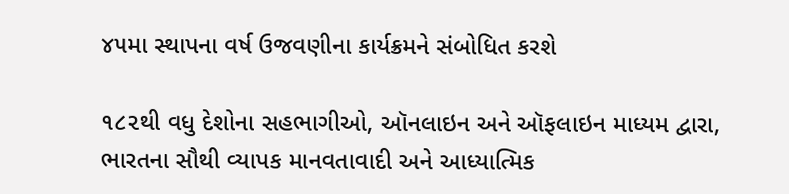૪૫મા સ્થાપના વર્ષ ઉજવણીના કાર્યક્રમને સંબોધિત કરશે

૧૮૨થી વધુ દેશોના સહભાગીઓ, ઑનલાઇન અને ઑફલાઇન માધ્યમ દ્વારા, ભારતના સૌથી વ્યાપક માનવતાવાદી અને આધ્યાત્મિક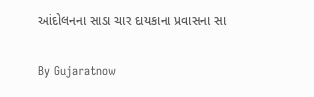આંદોલનના સાડા ચાર દાયકાના પ્રવાસના સા

By Gujaratnow